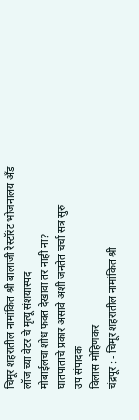चिमूर शहरातील नामांकित श्री बालाजी रेस्टॉरंट भोजनालय अँड लॉज च्या वेटर चे मृत्यू संशयास्पद
मोबाईलचा शोध फक्त देखावा तर नाही ना?
घातपाताचे प्रकार असावे अशी जनतेत चर्चा सत्र सुरु
उप संपादक
विलास मोहिणकर
चंद्रपूर : - चिमूर शहरातील नामांकित श्री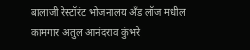बालाजी रेस्टॉरंट भोजनालय अँड लॉज मधील कामगार अतुल आनंदराव कुंभरे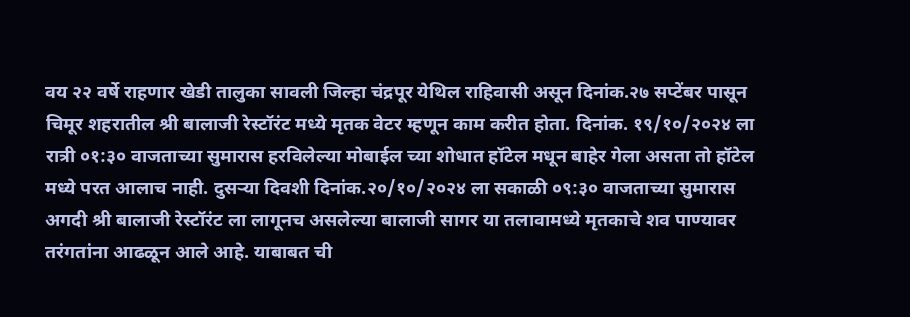वय २२ वर्षे राहणार खेडी तालुका सावली जिल्हा चंद्रपूर येथिल राहिवासी असून दिनांक.२७ सप्टेंबर पासून चिमूर शहरातील श्री बालाजी रेस्टॉरंट मध्ये मृतक वेटर म्हणून काम करीत होता. दिनांक. १९/१०/२०२४ ला रात्री ०१:३० वाजताच्या सुमारास हरविलेल्या मोबाईल च्या शोधात हॉटेल मधून बाहेर गेला असता तो हॉटेल मध्ये परत आलाच नाही. दुसऱ्या दिवशी दिनांक.२०/१०/२०२४ ला सकाळी ०९:३० वाजताच्या सुमारास अगदी श्री बालाजी रेस्टॉरंट ला लागूनच असलेल्या बालाजी सागर या तलावामध्ये मृतकाचे शव पाण्यावर तरंगतांना आढळून आले आहे. याबाबत ची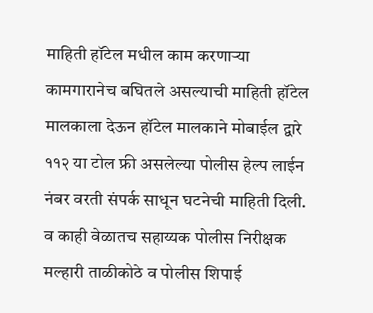माहिती हॉटेल मधील काम करणाऱ्या कामगारानेच बघितले असल्याची माहिती हॉटेल मालकाला देऊन हॉटेल मालकाने मोबाईल द्वारे ११२ या टोल फ्री असलेल्या पोलीस हेल्प लाईन नंबर वरती संपर्क साधून घटनेची माहिती दिली. व काही वेळातच सहाय्यक पोलीस निरीक्षक मल्हारी ताळीकोठे व पोलीस शिपाई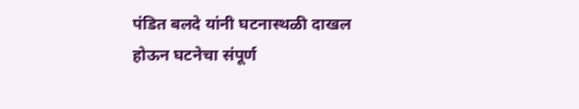पंडित बलदे यांनी घटनास्थळी दाखल होऊन घटनेचा संपूर्ण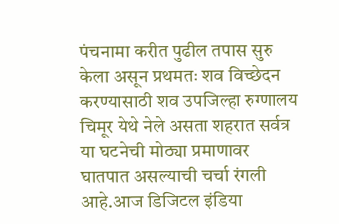पंचनामा करीत पुढील तपास सुरु केला असून प्रथमतः शव विच्छेदन करण्यासाठी शव उपजिल्हा रुग्णालय चिमूर येथे नेले असता शहरात सर्वत्र या घटनेची मोठ्या प्रमाणावर घातपात असल्याची चर्चा रंगली आहे.आज डिजिटल इंडिया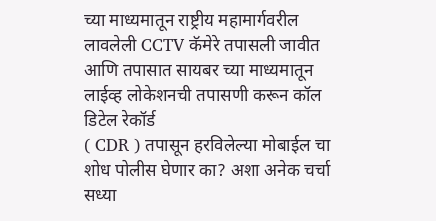च्या माध्यमातून राष्ट्रीय महामार्गवरील लावलेली CCTV कॅमेरे तपासली जावीत आणि तपासात सायबर च्या माध्यमातून लाईव्ह लोकेशनची तपासणी करून कॉल डिटेल रेकॉर्ड
( CDR ) तपासून हरविलेल्या मोबाईल चा शोध पोलीस घेणार का? अशा अनेक चर्चा सध्या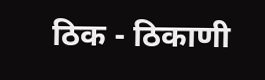ठिक - ठिकाणी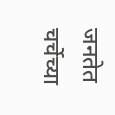जनतेत चर्चेच्या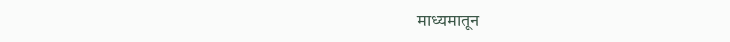माध्यमातून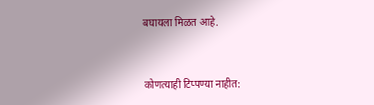बघायला मिळत आहे.


कोणत्याही टिप्पण्या नाहीत: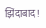झिंदाबाद!